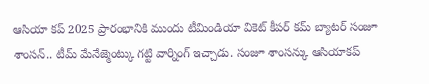ఆసియా కప్ 2025 ప్రారంభానికి ముందు టీమిండియా వికెట్ కీపర్ కమ్ బ్యాటర్ సంజూ శాంసన్.. టీమ్ మేనేజ్మెంట్కు గట్టి వార్నింగ్ ఇచ్చాడు. సంజూ శాంసన్కు ఆసియాకప్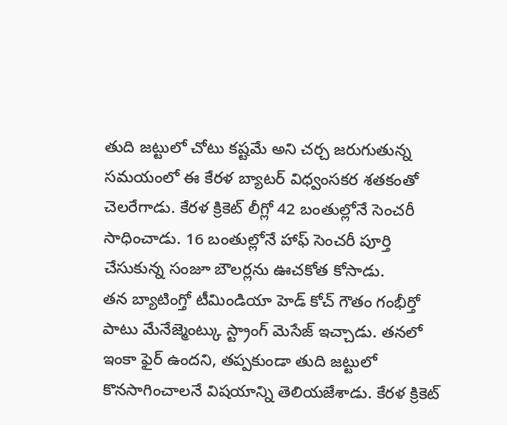తుది జట్టులో చోటు కష్టమే అని చర్చ జరుగుతున్న సమయంలో ఈ కేరళ బ్యాటర్ విధ్వంసకర శతకంతో చెలరేగాడు. కేరళ క్రికెట్ లీగ్లో 42 బంతుల్లోనే సెంచరీ సాధించాడు. 16 బంతుల్లోనే హాఫ్ సెంచరీ పూర్తి చేసుకున్న సంజూ బౌలర్లను ఊచకోత కోసాడు.
తన బ్యాటింగ్తో టీమిండియా హెడ్ కోచ్ గౌతం గంభీర్తో పాటు మేనేజ్మెంట్కు స్ట్రాంగ్ మెసేజ్ ఇచ్చాడు. తనలో ఇంకా ఫైర్ ఉందని, తప్పకుండా తుది జట్టులో కొనసాగించాలనే విషయాన్ని తెలియజేశాడు. కేరళ క్రికెట్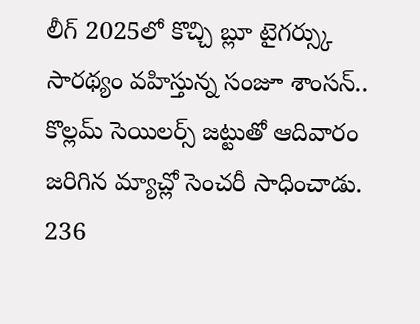లీగ్ 2025లో కొచ్చి బ్లూ టైగర్స్కు సారథ్యం వహిస్తున్న సంజూ శాంసన్.. కొల్లమ్ సెయిలర్స్ జట్టుతో ఆదివారం జరిగిన మ్యాచ్లో సెంచరీ సాధించాడు. 236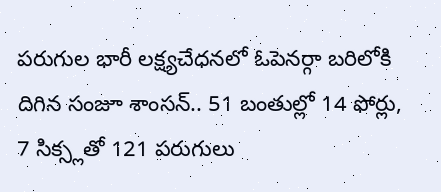పరుగుల భారీ లక్ష్యచేధనలో ఓపెనర్గా బరిలోకి దిగిన సంజూ శాంసన్.. 51 బంతుల్లో 14 ఫోర్లు, 7 సిక్స్లతో 121 పరుగులు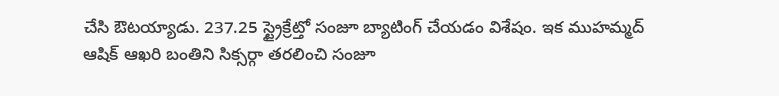చేసి ఔటయ్యాడు. 237.25 స్ట్రైక్రేట్తో సంజూ బ్యాటింగ్ చేయడం విశేషం. ఇక ముహమ్మద్ ఆషిక్ ఆఖరి బంతిని సిక్సర్గా తరలించి సంజూ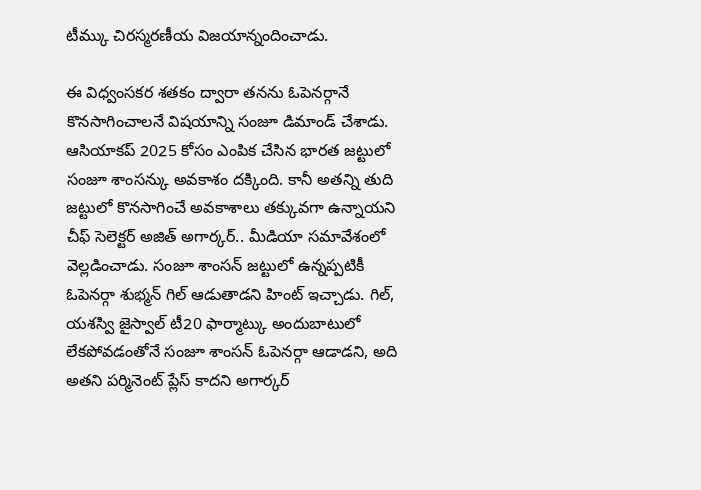టీమ్కు చిరస్మరణీయ విజయాన్నందించాడు.

ఈ విధ్వంసకర శతకం ద్వారా తనను ఓపెనర్గానే కొనసాగించాలనే విషయాన్ని సంజూ డిమాండ్ చేశాడు. ఆసియాకప్ 2025 కోసం ఎంపిక చేసిన భారత జట్టులో సంజూ శాంసన్కు అవకాశం దక్కింది. కానీ అతన్ని తుది జట్టులో కొనసాగించే అవకాశాలు తక్కువగా ఉన్నాయని చీఫ్ సెలెక్టర్ అజిత్ అగార్కర్.. మీడియా సమావేశంలో వెల్లడించాడు. సంజూ శాంసన్ జట్టులో ఉన్నప్పటికీ ఓపెనర్గా శుభ్మన్ గిల్ ఆడుతాడని హింట్ ఇచ్చాడు. గిల్, యశస్వి జైస్వాల్ టీ20 ఫార్మాట్కు అందుబాటులో లేకపోవడంతోనే సంజూ శాంసన్ ఓపెనర్గా ఆడాడని, అది అతని పర్మినెంట్ ప్లేస్ కాదని అగార్కర్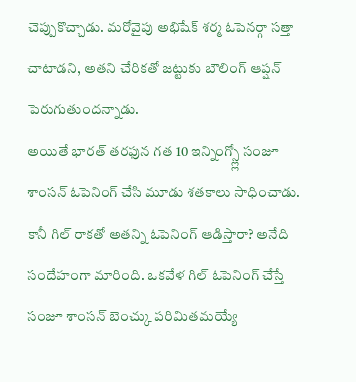చెప్పుకొచ్చాడు. మరోవైపు అభిషేక్ శర్మ ఓపెనర్గా సత్తా చాటాడని, అతని చేరికతో జట్టుకు బౌలింగ్ ఆప్షన్ పెరుగుతుందన్నాడు.
అయితే భారత్ తరఫున గత 10 ఇన్నింగ్స్ల్లో సంజూ శాంసన్ ఓపెనింగ్ చేసి మూడు శతకాలు సాధించాడు. కానీ గిల్ రాకతో అతన్ని ఓపెనింగ్ ఆడిస్తారా? అనేది సందేహంగా మారింది. ఒకవేళ గిల్ ఓపెనింగ్ చేస్తే సంజూ శాంసన్ బెంచ్కు పరిమితమయ్యే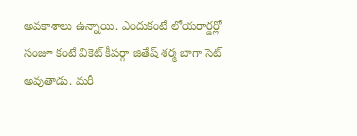అవకాశాలు ఉన్నాయి. ఎందుకంటే లోయరార్డర్లో సంజూ కంటే వికెట్ కీపర్గా జితేష్ శర్మ బాగా సెట్ అవుతాడు. మరీ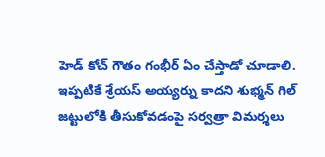హెడ్ కోచ్ గౌతం గంభీర్ ఏం చేస్తాడో చూడాలి. ఇప్పటికే శ్రేయస్ అయ్యర్ను కాదని శుభ్మన్ గిల్ జట్టులోకి తీసుకోవడంపై సర్వత్రా విమర్శలు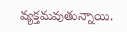వ్యక్తమవుతున్నాయి.